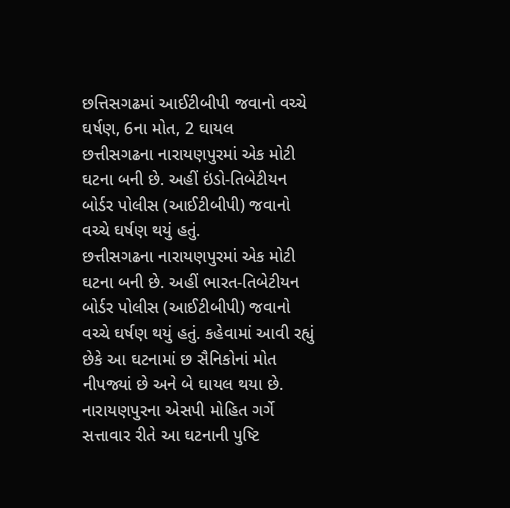છત્તિસગઢમાં આઈટીબીપી જવાનો વચ્ચે ઘર્ષણ, 6ના મોત, 2 ઘાયલ
છત્તીસગઢના નારાયણપુરમાં એક મોટી ઘટના બની છે. અહીં ઇંડો-તિબેટીયન બોર્ડર પોલીસ (આઈટીબીપી) જવાનો વચ્ચે ઘર્ષણ થયું હતું.
છત્તીસગઢના નારાયણપુરમાં એક મોટી ઘટના બની છે. અહીં ભારત-તિબેટીયન બોર્ડર પોલીસ (આઈટીબીપી) જવાનો વચ્ચે ઘર્ષણ થયું હતું. કહેવામાં આવી રહ્યું છેકે આ ઘટનામાં છ સૈનિકોનાં મોત નીપજ્યાં છે અને બે ઘાયલ થયા છે. નારાયણપુરના એસપી મોહિત ગર્ગે સત્તાવાર રીતે આ ઘટનાની પુષ્ટિ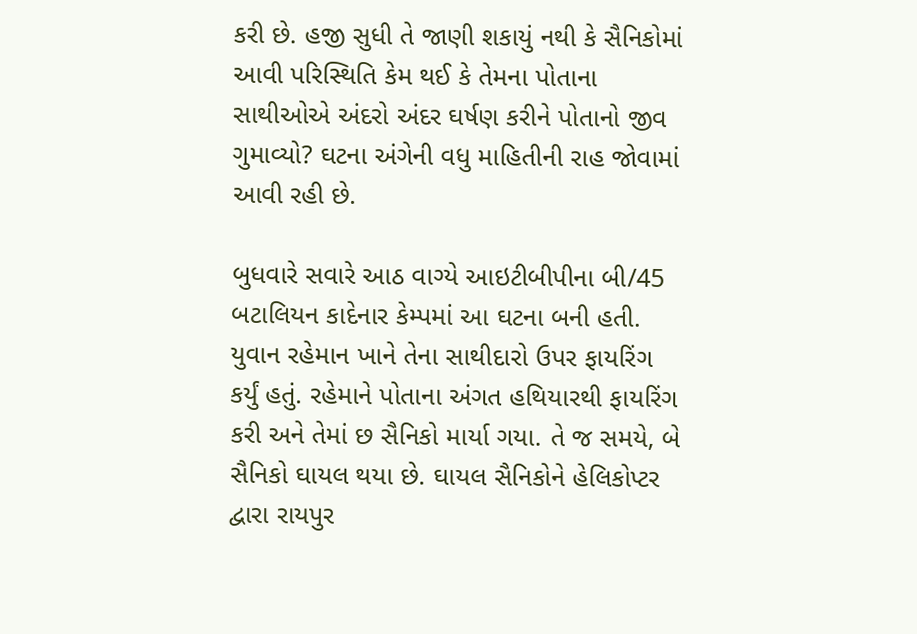કરી છે. હજી સુધી તે જાણી શકાયું નથી કે સૈનિકોમાં આવી પરિસ્થિતિ કેમ થઈ કે તેમના પોતાના સાથીઓએ અંદરો અંદર ઘર્ષણ કરીને પોતાનો જીવ ગુમાવ્યો? ઘટના અંગેની વધુ માહિતીની રાહ જોવામાં આવી રહી છે.

બુધવારે સવારે આઠ વાગ્યે આઇટીબીપીના બી/45 બટાલિયન કાદેનાર કેમ્પમાં આ ઘટના બની હતી. યુવાન રહેમાન ખાને તેના સાથીદારો ઉપર ફાયરિંગ કર્યું હતું. રહેમાને પોતાના અંગત હથિયારથી ફાયરિંગ કરી અને તેમાં છ સૈનિકો માર્યા ગયા. તે જ સમયે, બે સૈનિકો ઘાયલ થયા છે. ઘાયલ સૈનિકોને હેલિકોપ્ટર દ્વારા રાયપુર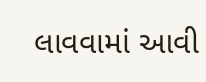લાવવામાં આવી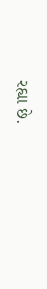રહ્યા છે.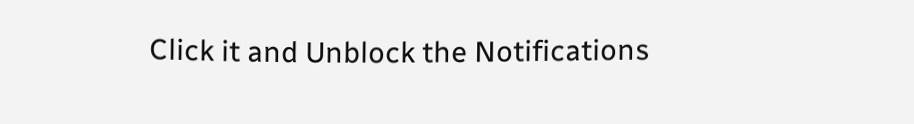Click it and Unblock the Notifications